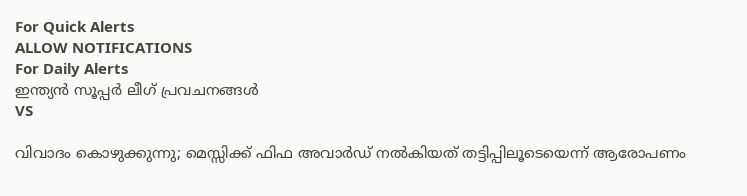For Quick Alerts
ALLOW NOTIFICATIONS
For Daily Alerts
ഇന്ത്യന്‍ സൂപ്പര്‍ ലീഗ്‌ പ്രവചനങ്ങൾ
VS

വിവാദം കൊഴുക്കുന്നു; മെസ്സിക്ക് ഫിഫ അവാര്‍ഡ് നല്‍കിയത് തട്ടിപ്പിലൂടെയെന്ന് ആരോപണം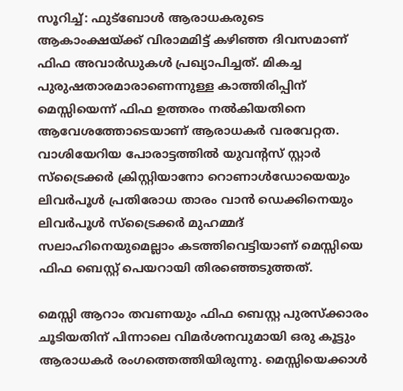സൂറിച്ച്: ഫുട്‌ബോള്‍ ആരാധകരുടെ ആകാംക്ഷയ്ക്ക് വിരാമമിട്ട് കഴിഞ്ഞ ദിവസമാണ് ഫിഫ അവാര്‍ഡുകള്‍ പ്രഖ്യാപിച്ചത്. മികച്ച പുരുഷതാരമാരാണെന്നുള്ള കാത്തിരിപ്പിന് മെസ്സിയെന്ന് ഫിഫ ഉത്തരം നല്‍കിയതിനെ ആവേശത്തോടെയാണ് ആരാധകര്‍ വരവേറ്റത. വാശിയേറിയ പോരാട്ടത്തില്‍ യുവന്റസ് സ്റ്റാര്‍ സ്‌ട്രൈക്കര്‍ ക്രിസ്റ്റിയാനോ റൊണാള്‍ഡോയെയും ലിവര്‍പൂള്‍ പ്രതിരോധ താരം വാന്‍ ഡെക്കിനെയും ലിവര്‍പൂള്‍ സ്‌ട്രൈക്കര്‍ മുഹമ്മദ് സലാഹിനെയുമെല്ലാം കടത്തിവെട്ടിയാണ് മെസ്സിയെ ഫിഫ ബെസ്റ്റ് പെയറായി തിരഞ്ഞെടുത്തത്.

മെസ്സി ആറാം തവണയും ഫിഫ ബെസ്റ്റ പുരസ്‌ക്കാരം ചൂടിയതിന് പിന്നാലെ വിമര്‍ശനവുമായി ഒരു കൂട്ടും ആരാധകര്‍ രംഗത്തെത്തിയിരുന്നു. മെസ്സിയെക്കാള്‍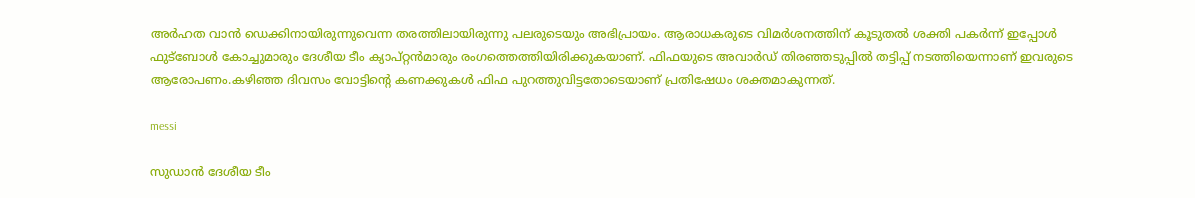അര്‍ഹത വാന്‍ ഡെക്കിനായിരുന്നുവെന്ന തരത്തിലായിരുന്നു പലരുടെയും അഭിപ്രായം. ആരാധകരുടെ വിമര്‍ശനത്തിന് കൂടുതല്‍ ശക്തി പകര്‍ന്ന് ഇപ്പോള്‍ ഫുട്‌ബോള്‍ കോച്ചുമാരും ദേശീയ ടീം ക്യാപ്റ്റന്‍മാരും രംഗത്തെത്തിയിരിക്കുകയാണ്. ഫിഫയുടെ അവാര്‍ഡ് തിരഞ്ഞടുപ്പില്‍ തട്ടിപ്പ് നടത്തിയെന്നാണ് ഇവരുടെ ആരോപണം.കഴിഞ്ഞ ദിവസം വോട്ടിന്റെ കണക്കുകള്‍ ഫിഫ പുറത്തുവിട്ടതോടെയാണ് പ്രതിഷേധം ശക്തമാകുന്നത്.

messi

സുഡാന്‍ ദേശീയ ടീം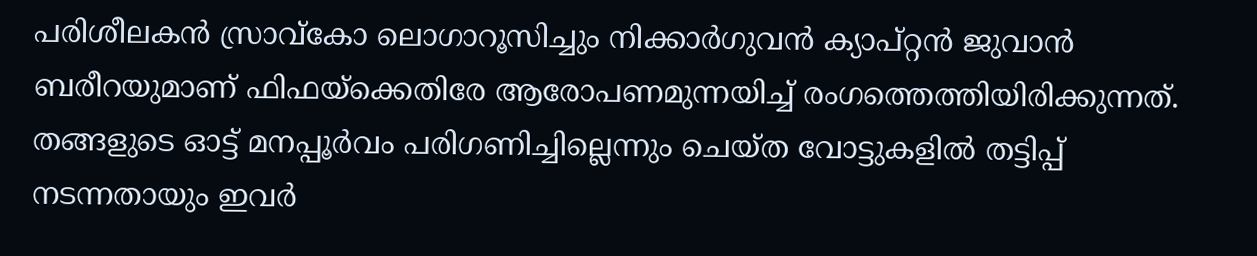പരിശീലകന്‍ സ്രാവ്‌കോ ലൊഗാറൂസിച്ചും നിക്കാര്‍ഗുവന്‍ ക്യാപ്റ്റന്‍ ജുവാന്‍ ബരീറയുമാണ് ഫിഫയ്‌ക്കെതിരേ ആരോപണമുന്നയിച്ച് രംഗത്തെത്തിയിരിക്കുന്നത്. തങ്ങളുടെ ഓട്ട് മനപ്പൂര്‍വം പരിഗണിച്ചില്ലെന്നും ചെയ്ത വോട്ടുകളില്‍ തട്ടിപ്പ് നടന്നതായും ഇവര്‍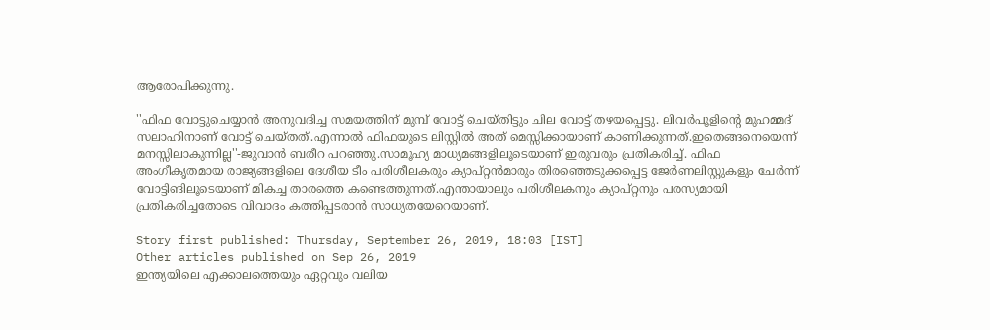ആരോപിക്കുന്നു.

''ഫിഫ വോട്ടുചെയ്യാന്‍ അനുവദിച്ച സമയത്തിന് മുമ്പ് വോട്ട് ചെയ്തിട്ടും ചില വോട്ട് തഴയപ്പെട്ടു. ലിവര്‍പൂളിന്റെ മുഹമ്മദ് സലാഹിനാണ് വോട്ട് ചെയ്തത്.എന്നാല്‍ ഫിഫയുടെ ലിസ്റ്റില്‍ അത് മെസ്സിക്കായാണ് കാണിക്കുന്നത്.ഇതെങ്ങനെയെന്ന് മനസ്സിലാകുന്നില്ല''-ജുവാന്‍ ബരീറ പറഞ്ഞു.സാമൂഹ്യ മാധ്യമങ്ങളിലൂടെയാണ് ഇരുവരും പ്രതികരിച്ച്. ഫിഫ അംഗീകൃതമായ രാജ്യങ്ങളിലെ ദേശീയ ടീം പരിശീലകരും ക്യാപ്റ്റന്‍മാരും തിരഞ്ഞെടുക്കപ്പെട്ട ജേര്‍ണലിസ്റ്റുകളും ചേര്‍ന്ന് വോട്ടിങിലൂടെയാണ് മികച്ച താരത്തെ കണ്ടെത്തുന്നത്.എന്തായാലും പരിശീലകനും ക്യാപ്റ്റനും പരസ്യമായി പ്രതികരിച്ചതോടെ വിവാദം കത്തിപ്പടരാന്‍ സാധ്യതയേറെയാണ്.

Story first published: Thursday, September 26, 2019, 18:03 [IST]
Other articles published on Sep 26, 2019
ഇന്ത്യയിലെ എക്കാലത്തെയും ഏറ്റവും വലിയ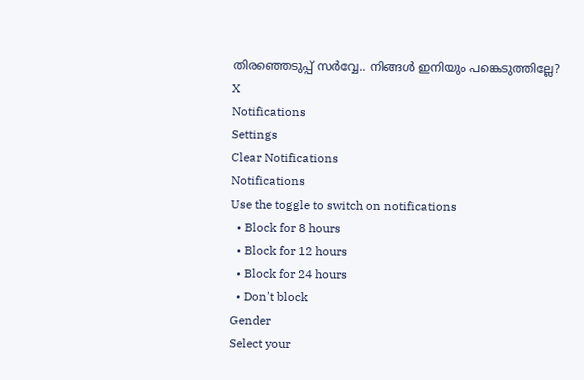തിരഞ്ഞെടുപ്പ് സർവ്വേ.. നിങ്ങൾ ഇനിയും പങ്കെടുത്തില്ലേ?
X
Notifications
Settings
Clear Notifications
Notifications
Use the toggle to switch on notifications
  • Block for 8 hours
  • Block for 12 hours
  • Block for 24 hours
  • Don't block
Gender
Select your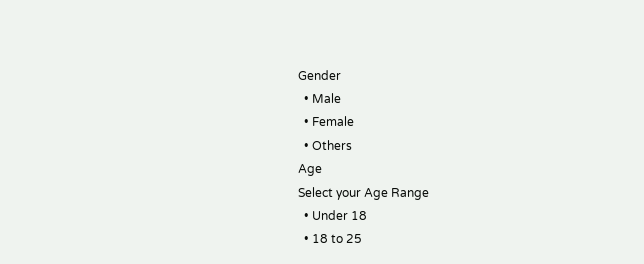Gender
  • Male
  • Female
  • Others
Age
Select your Age Range
  • Under 18
  • 18 to 25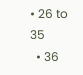• 26 to 35
  • 36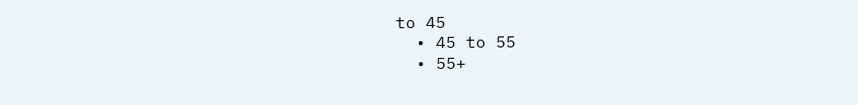to 45
  • 45 to 55
  • 55+